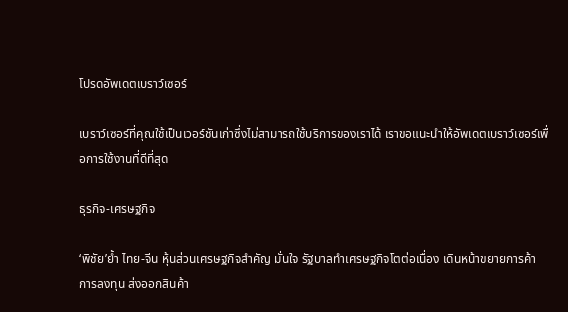โปรดอัพเดตเบราว์เซอร์

เบราว์เซอร์ที่คุณใช้เป็นเวอร์ชันเก่าซึ่งไม่สามารถใช้บริการของเราได้ เราขอแนะนำให้อัพเดตเบราว์เซอร์เพื่อการใช้งานที่ดีที่สุด

ธุรกิจ-เศรษฐกิจ

‘พิชัย’ย้ำ ไทย-จีน หุ้นส่วนเศรษฐกิจสำคัญ มั่นใจ รัฐบาลทำเศรษฐกิจโตต่อเนื่อง เดินหน้าขยายการค้า การลงทุน ส่งออกสินค้า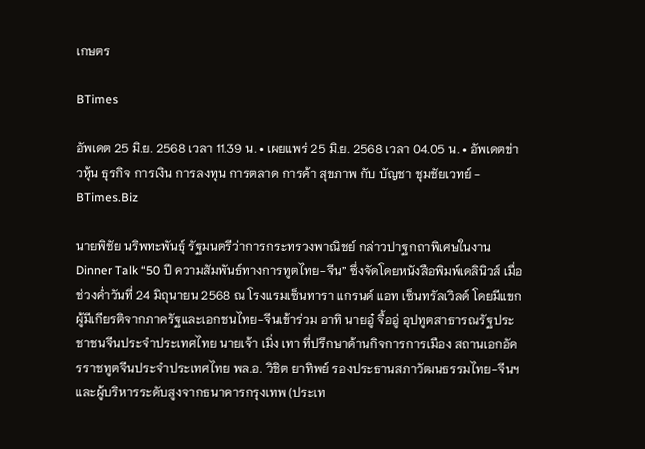เกษตร

BTimes

อัพเดต 25 มิ.ย. 2568 เวลา 11.39 น. • เผยแพร่ 25 มิ.ย. 2568 เวลา 04.05 น. • อัพเดตข่าวหุ้น ธุรกิจ การเงิน การลงทุน การตลาด การค้า สุขภาพ กับ บัญชา ชุมชัยเวทย์ - BTimes.Biz

นายพิชัย นริพทะพันธุ์ รัฐมนตรีว่าการกระทรวงพาณิชย์ กล่าวปาฐกถาพิเศษในงาน Dinner Talk “50 ปี ความสัมพันธ์ทางการทูตไทย-จีน” ซึ่งจัดโดยหนังสือพิมพ์เดลินิวส์ เมื่อช่วงค่ำวันที่ 24 มิถุนายน 2568 ณ โรงแรมเซ็นทารา แกรนด์ แอท เซ็นทรัลเวิลด์ โดยมีแขกผู้มีเกียรติจากภาครัฐและเอกชนไทย-จีนเข้าร่วม อาทิ นายอู๋ จื้ออู่ อุปทูตสาธารณรัฐประชาชนจีนประจำประเทศไทย นายเจ้า เมิ่ง เทา ที่ปรึกษาด้านกิจการการเมือง สถานเอกอัครราชทูตจีนประจำประเทศไทย พล.อ. วิชิต ยาทิพย์ รองประธานสภาวัฒนธรรมไทย-จีนฯ และผู้บริหารระดับสูงจากธนาคารกรุงเทพ (ประเท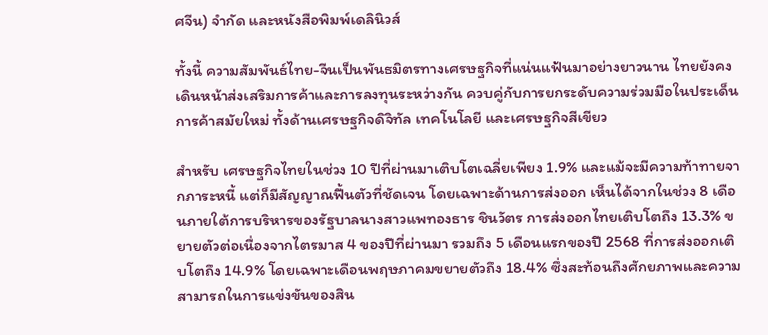ศจีน) จำกัด และหนังสือพิมพ์เดลินิวส์

ทั้งนี้ ความสัมพันธ์ไทย-จีนเป็นพันธมิตรทางเศรษฐกิจที่แน่นแฟ้นมาอย่างยาวนาน ไทยยังคงเดินหน้าส่งเสริมการค้าและการลงทุนระหว่างกัน ควบคู่กับการยกระดับความร่วมมือในประเด็นการค้าสมัยใหม่ ทั้งด้านเศรษฐกิจดิจิทัล เทคโนโลยี และเศรษฐกิจสีเขียว

สำหรับ เศรษฐกิจไทยในช่วง 10 ปีที่ผ่านมาเติบโตเฉลี่ยเพียง 1.9% และแม้จะมีความท้าทายจากภาระหนี้ แต่ก็มีสัญญาณฟื้นตัวที่ชัดเจน โดยเฉพาะด้านการส่งออก เห็นได้จากในช่วง 8 เดือนภายใต้การบริหารของรัฐบาลนางสาวแพทองธาร ชินวัตร การส่งออกไทยเติบโตถึง 13.3% ขยายตัวต่อเนื่องจากไตรมาส 4 ของปีที่ผ่านมา รวมถึง 5 เดือนแรกของปี 2568 ที่การส่งออกเติบโตถึง 14.9% โดยเฉพาะเดือนพฤษภาคมขยายตัวถึง 18.4% ซึ่งสะท้อนถึงศักยภาพและความสามารถในการแข่งขันของสิน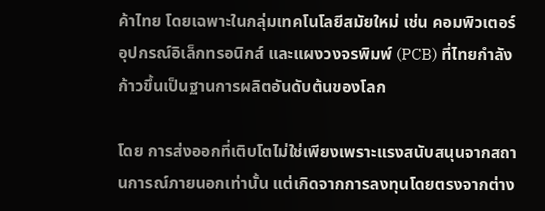ค้าไทย โดยเฉพาะในกลุ่มเทคโนโลยีสมัยใหม่ เช่น คอมพิวเตอร์ อุปกรณ์อิเล็กทรอนิกส์ และแผงวงจรพิมพ์ (PCB) ที่ไทยกำลังก้าวขึ้นเป็นฐานการผลิตอันดับต้นของโลก

โดย การส่งออกที่เติบโตไม่ใช่เพียงเพราะแรงสนับสนุนจากสถานการณ์ภายนอกเท่านั้น แต่เกิดจากการลงทุนโดยตรงจากต่าง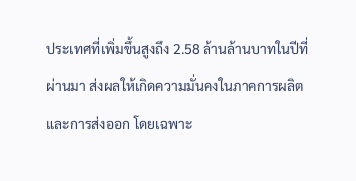ประเทศที่เพิ่มขึ้นสูงถึง 2.58 ล้านล้านบาทในปีที่ผ่านมา ส่งผลให้เกิดความมั่นคงในภาคการผลิตและการส่งออก โดยเฉพาะ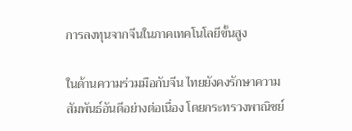การลงทุนจากจีนในภาคเทคโนโลยีขั้นสูง

ในด้านความร่วมมือกับจีน ไทยยังคงรักษาความสัมพันธ์อันดีอย่างต่อเนื่อง โดยกระทรวงพาณิชย์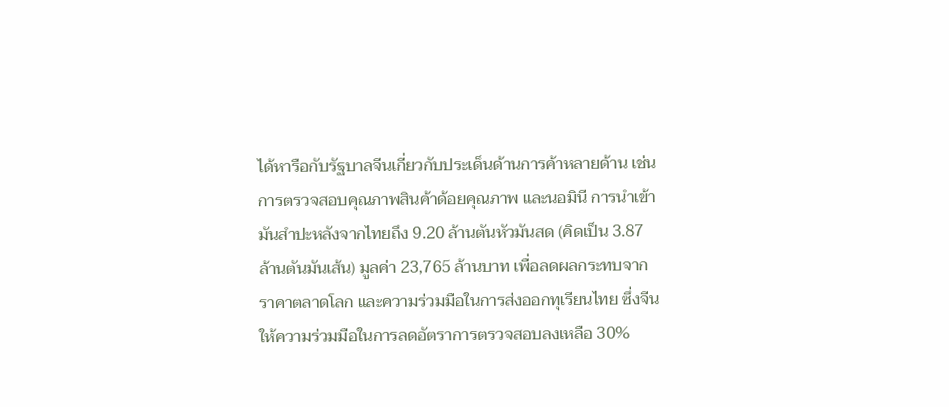ได้หารือกับรัฐบาลจีนเกี่ยวกับประเด็นด้านการค้าหลายด้าน เช่น การตรวจสอบคุณภาพสินค้าด้อยคุณภาพ และนอมินี การนำเข้ามันสำปะหลังจากไทยถึง 9.20 ล้านตันหัวมันสด (คิดเป็น 3.87 ล้านตันมันเส้น) มูลค่า 23,765 ล้านบาท เพื่อลดผลกระทบจากราคาตลาดโลก และความร่วมมือในการส่งออกทุเรียนไทย ซึ่งจีนให้ความร่วมมือในการลดอัตราการตรวจสอบลงเหลือ 30%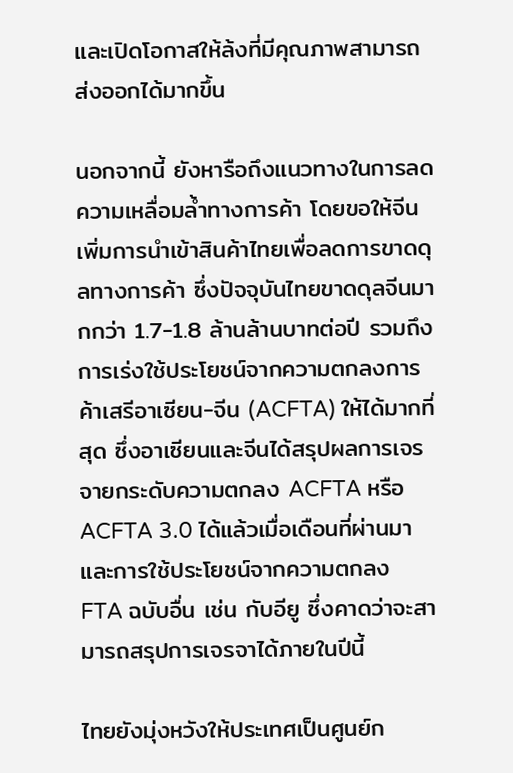และเปิดโอกาสให้ล้งที่มีคุณภาพสามารถส่งออกได้มากขึ้น

นอกจากนี้ ยังหารือถึงแนวทางในการลดความเหลื่อมล้ำทางการค้า โดยขอให้จีนเพิ่มการนำเข้าสินค้าไทยเพื่อลดการขาดดุลทางการค้า ซึ่งปัจจุบันไทยขาดดุลจีนมากกว่า 1.7-1.8 ล้านล้านบาทต่อปี รวมถึงการเร่งใช้ประโยชน์จากความตกลงการค้าเสรีอาเซียน-จีน (ACFTA) ให้ได้มากที่สุด ซึ่งอาเซียนและจีนได้สรุปผลการเจรจายกระดับความตกลง ACFTA หรือ ACFTA 3.0 ได้แล้วเมื่อเดือนที่ผ่านมา และการใช้ประโยชน์จากความตกลง FTA ฉบับอื่น เช่น กับอียู ซึ่งคาดว่าจะสามารถสรุปการเจรจาได้ภายในปีนี้

ไทยยังมุ่งหวังให้ประเทศเป็นศูนย์ก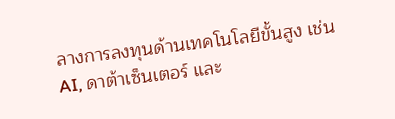ลางการลงทุนด้านเทคโนโลยีขั้นสูง เช่น AI, ดาต้าเซ็นเตอร์ และ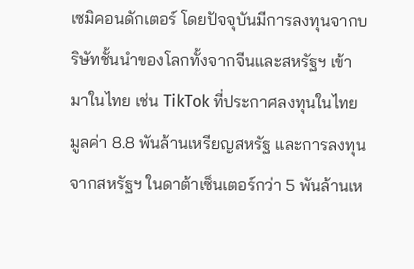เซมิคอนดักเตอร์ โดยปัจจุบันมีการลงทุนจากบริษัทชั้นนำของโลกทั้งจากจีนและสหรัฐฯ เข้ามาในไทย เช่น TikTok ที่ประกาศลงทุนในไทยมูลค่า 8.8 พันล้านเหรียญสหรัฐ และการลงทุนจากสหรัฐฯ ในดาต้าเซ็นเตอร์กว่า 5 พันล้านเห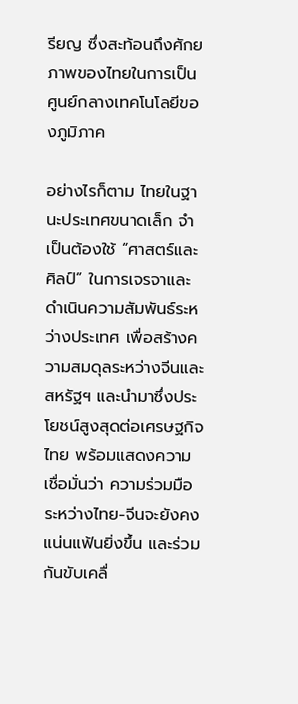รียญ ซึ่งสะท้อนถึงศักยภาพของไทยในการเป็นศูนย์กลางเทคโนโลยีของภูมิภาค

อย่างไรก็ตาม ไทยในฐานะประเทศขนาดเล็ก จำเป็นต้องใช้ “ศาสตร์และศิลป์” ในการเจรจาและดำเนินความสัมพันธ์ระหว่างประเทศ เพื่อสร้างความสมดุลระหว่างจีนและสหรัฐฯ และนำมาซึ่งประโยชน์สูงสุดต่อเศรษฐกิจไทย พร้อมแสดงความเชื่อมั่นว่า ความร่วมมือระหว่างไทย-จีนจะยังคงแน่นแฟ้นยิ่งขึ้น และร่วมกันขับเคลื่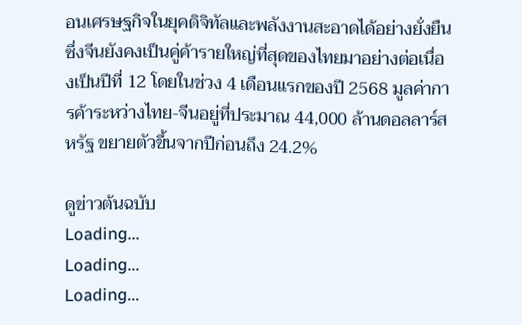อนเศรษฐกิจในยุคดิจิทัลและพลังงานสะอาดได้อย่างยั่งยืน ซึ่งจีนยังคงเป็นคู่ค้ารายใหญ่ที่สุดของไทยมาอย่างต่อเนื่องเป็นปีที่ 12 โดยในช่วง 4 เดือนแรกของปี 2568 มูลค่าการค้าระหว่างไทย-จีนอยู่ที่ประมาณ 44,000 ล้านดอลลาร์สหรัฐ ขยายตัวขึ้นจากปีก่อนถึง 24.2%

ดูข่าวต้นฉบับ
Loading...
Loading...
Loading...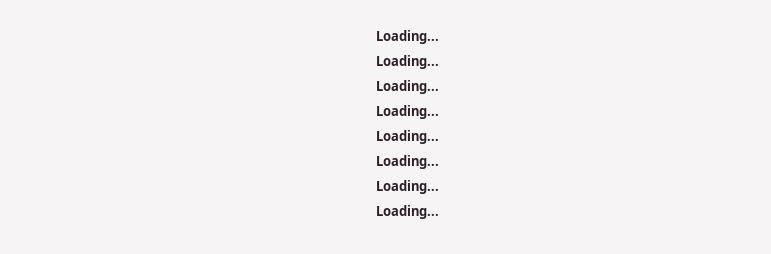Loading...
Loading...
Loading...
Loading...
Loading...
Loading...
Loading...
Loading...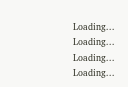Loading...
Loading...
Loading...
Loading...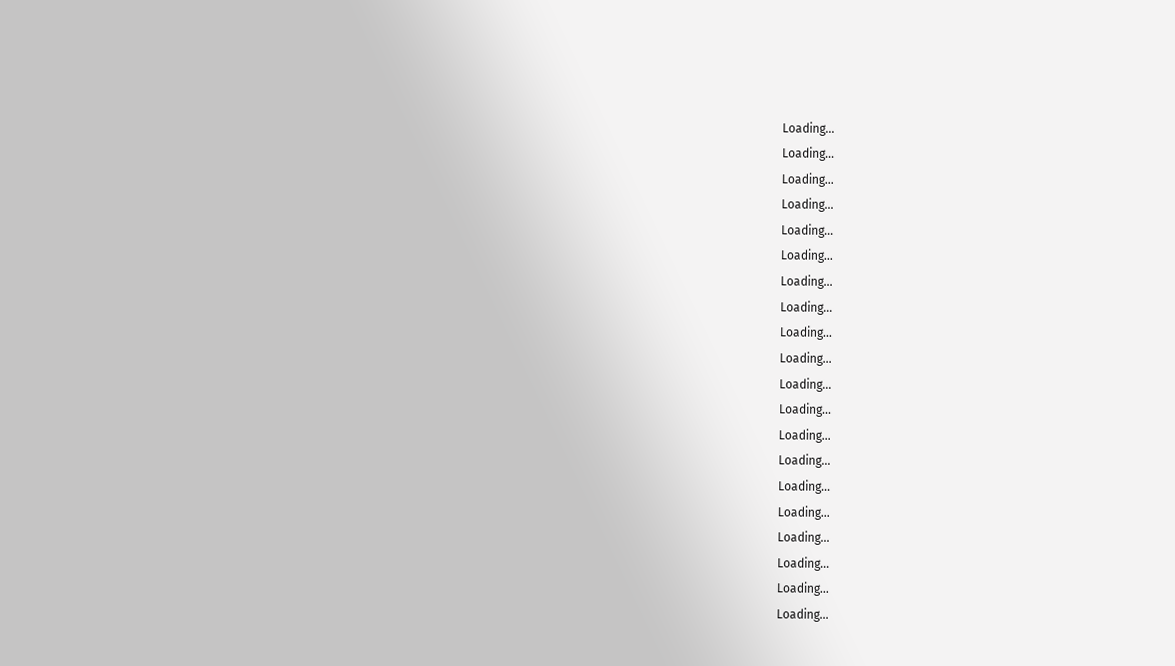Loading...
Loading...
Loading...
Loading...
Loading...
Loading...
Loading...
Loading...
Loading...
Loading...
Loading...
Loading...
Loading...
Loading...
Loading...
Loading...
Loading...
Loading...
Loading...
Loading...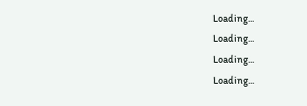Loading...
Loading...
Loading...
Loading...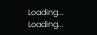Loading...
Loading...